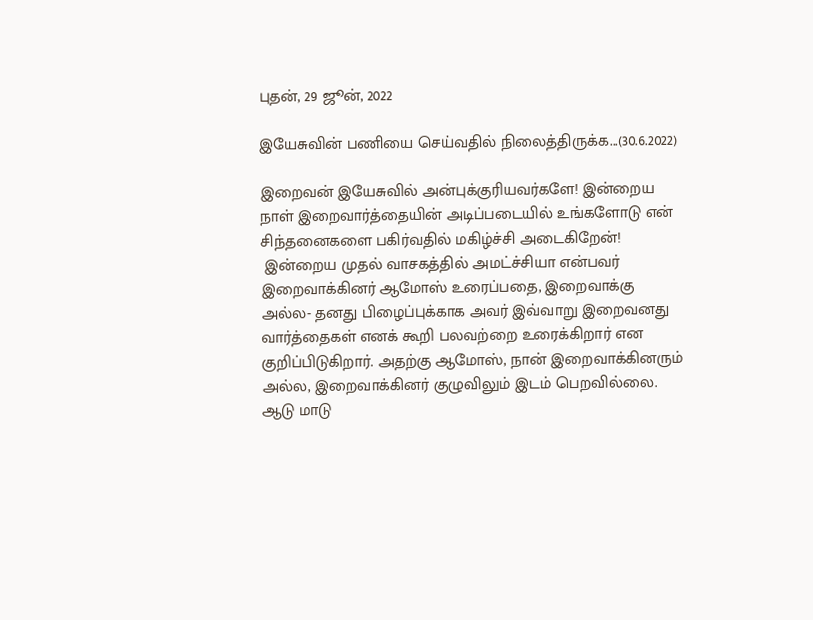புதன், 29 ஜூன், 2022

இயேசுவின் பணியை செய்வதில் நிலைத்திருக்க...(30.6.2022)

இறைவன் இயேசுவில் அன்புக்குரியவர்களே! இன்றைய நாள் இறைவார்த்தையின் அடிப்படையில் உங்களோடு என் சிந்தனைகளை பகிர்வதில் மகிழ்ச்சி அடைகிறேன்!
 இன்றைய முதல் வாசகத்தில் அமட்ச்சியா என்பவர் இறைவாக்கினர் ஆமோஸ் உரைப்பதை, இறைவாக்கு அல்ல- தனது பிழைப்புக்காக அவர் இவ்வாறு இறைவனது வார்த்தைகள் எனக் கூறி பலவற்றை உரைக்கிறார் என குறிப்பிடுகிறார். அதற்கு ஆமோஸ், நான் இறைவாக்கினரும் அல்ல, இறைவாக்கினர் குழுவிலும் இடம் பெறவில்லை. ஆடு மாடு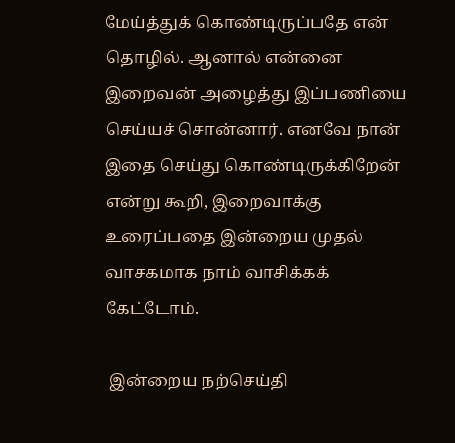மேய்த்துக் கொண்டிருப்பதே என் தொழில். ஆனால் என்னை இறைவன் அழைத்து இப்பணியை செய்யச் சொன்னார். எனவே நான் இதை செய்து கொண்டிருக்கிறேன் என்று கூறி, இறைவாக்கு உரைப்பதை இன்றைய முதல் வாசகமாக நாம் வாசிக்கக் கேட்டோம்.

 இன்றைய நற்செய்தி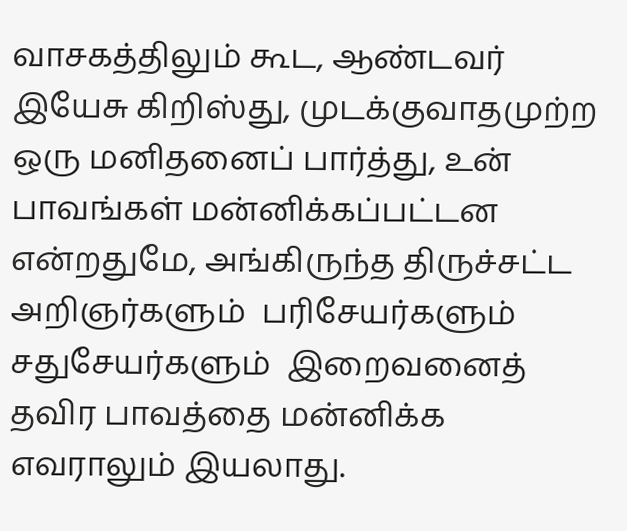வாசகத்திலும் கூட, ஆண்டவர் இயேசு கிறிஸ்து, முடக்குவாதமுற்ற ஒரு மனிதனைப் பார்த்து, உன் பாவங்கள் மன்னிக்கப்பட்டன என்றதுமே, அங்கிருந்த திருச்சட்ட அறிஞர்களும்  பரிசேயர்களும் சதுசேயர்களும்  இறைவனைத் தவிர பாவத்தை மன்னிக்க எவராலும் இயலாது.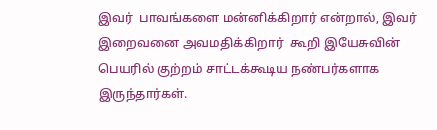இவர்  பாவங்களை மன்னிக்கிறார் என்றால், இவர் இறைவனை அவமதிக்கிறார்  கூறி இயேசுவின் பெயரில் குற்றம் சாட்டக்கூடிய நண்பர்களாக இருந்தார்கள்.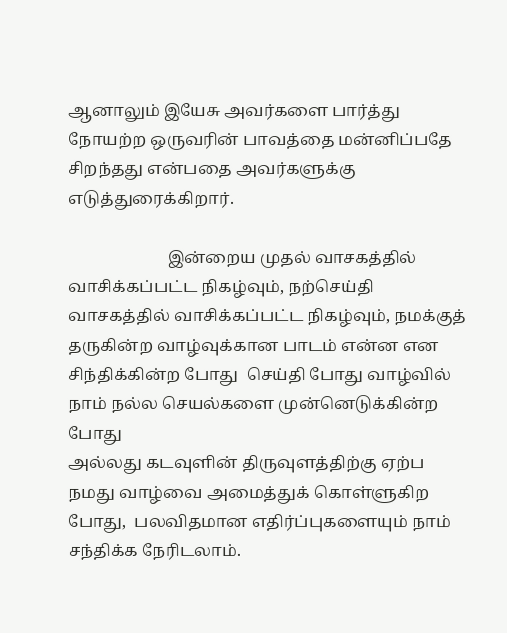ஆனாலும் இயேசு அவர்களை பார்த்து நோயற்ற ஒருவரின் பாவத்தை மன்னிப்பதே சிறந்தது என்பதை அவர்களுக்கு எடுத்துரைக்கிறார்.

                        இன்றைய முதல் வாசகத்தில் வாசிக்கப்பட்ட நிகழ்வும், நற்செய்தி வாசகத்தில் வாசிக்கப்பட்ட நிகழ்வும், நமக்குத் தருகின்ற வாழ்வுக்கான பாடம் என்ன என சிந்திக்கின்ற போது  செய்தி போது வாழ்வில் நாம் நல்ல செயல்களை முன்னெடுக்கின்ற போது
அல்லது கடவுளின் திருவுளத்திற்கு ஏற்ப நமது வாழ்வை அமைத்துக் கொள்ளுகிற போது,  பலவிதமான எதிர்ப்புகளையும் நாம் சந்திக்க நேரிடலாம்.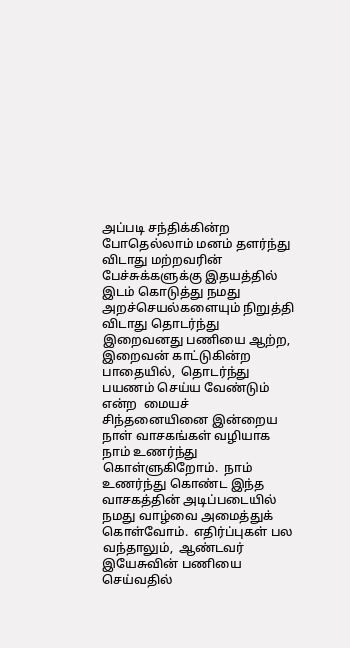அப்படி சந்திக்கின்ற போதெல்லாம் மனம் தளர்ந்து விடாது மற்றவரின் பேச்சுக்களுக்கு இதயத்தில் இடம் கொடுத்து நமது அறச்செயல்களையும் நிறுத்தி விடாது தொடர்ந்து இறைவனது பணியை ஆற்ற, இறைவன் காட்டுகின்ற பாதையில்,  தொடர்ந்து பயணம் செய்ய வேண்டும் என்ற  மையச் சிந்தனையினை இன்றைய நாள் வாசகங்கள் வழியாக நாம் உணர்ந்து கொள்ளுகிறோம்.  நாம் உணர்ந்து கொண்ட இந்த  வாசகத்தின் அடிப்படையில் நமது வாழ்வை அமைத்துக் கொள்வோம்.  எதிர்ப்புகள் பல வந்தாலும்,  ஆண்டவர் இயேசுவின் பணியை செய்வதில்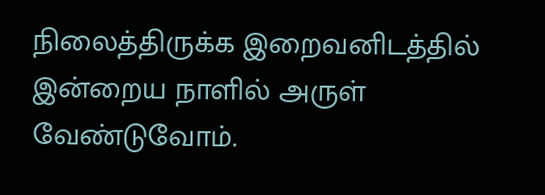நிலைத்திருக்க இறைவனிடத்தில் இன்றைய நாளில் அருள் வேண்டுவோம்.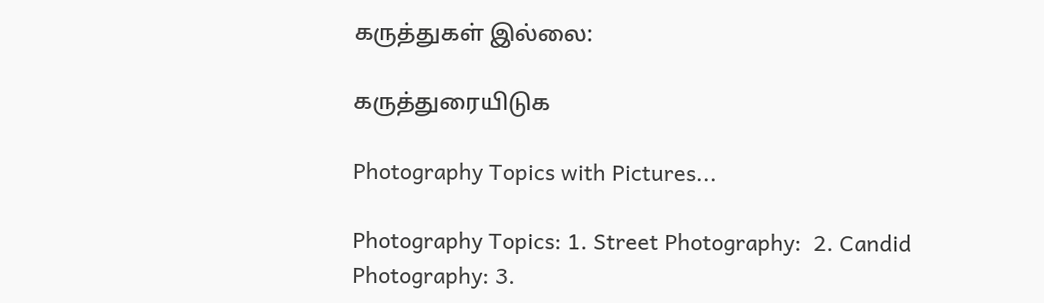கருத்துகள் இல்லை:

கருத்துரையிடுக

Photography Topics with Pictures...

Photography Topics: 1. Street Photography:  2. Candid Photography: 3.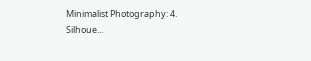Minimalist Photography: 4. Silhoue...